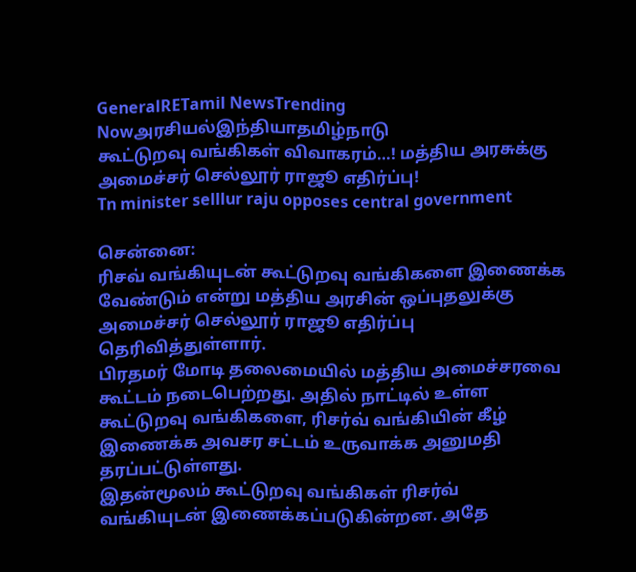GeneralRETamil NewsTrending Nowஅரசியல்இந்தியாதமிழ்நாடு
கூட்டுறவு வங்கிகள் விவாகரம்…! மத்திய அரசுக்கு அமைச்சர் செல்லூர் ராஜூ எதிர்ப்பு!
Tn minister selllur raju opposes central government

சென்னை:
ரிசவ் வங்கியுடன் கூட்டுறவு வங்கிகளை இணைக்க வேண்டும் என்று மத்திய அரசின் ஒப்புதலுக்கு அமைச்சர் செல்லூர் ராஜூ எதிர்ப்பு தெரிவித்துள்ளார்.
பிரதமர் மோடி தலைமையில் மத்திய அமைச்சரவை கூட்டம் நடைபெற்றது. அதில் நாட்டில் உள்ள கூட்டுறவு வங்கிகளை, ரிசர்வ் வங்கியின் கீழ் இணைக்க அவசர சட்டம் உருவாக்க அனுமதி தரப்பட்டுள்ளது.
இதன்மூலம் கூட்டுறவு வங்கிகள் ரிசர்வ் வங்கியுடன் இணைக்கப்படுகின்றன. அதே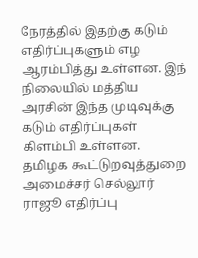நேரத்தில் இதற்கு கடும் எதிர்ப்புகளும் எழ ஆரம்பித்து உள்ளன. இந் நிலையில் மத்திய அரசின் இந்த முடிவுக்கு கடும் எதிர்ப்புகள் கிளம்பி உள்ளன.
தமிழக கூட்டுறவுத்துறை அமைச்சர் செல்லூர் ராஜூ எதிர்ப்பு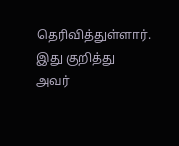தெரிவித்துள்ளார். இது குறித்து அவர்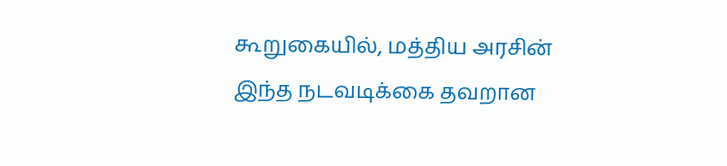கூறுகையில், மத்திய அரசின் இந்த நடவடிக்கை தவறான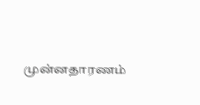முன்னதாரணம்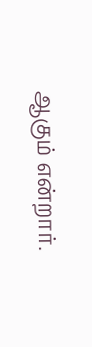ஆகும் என்றார்.